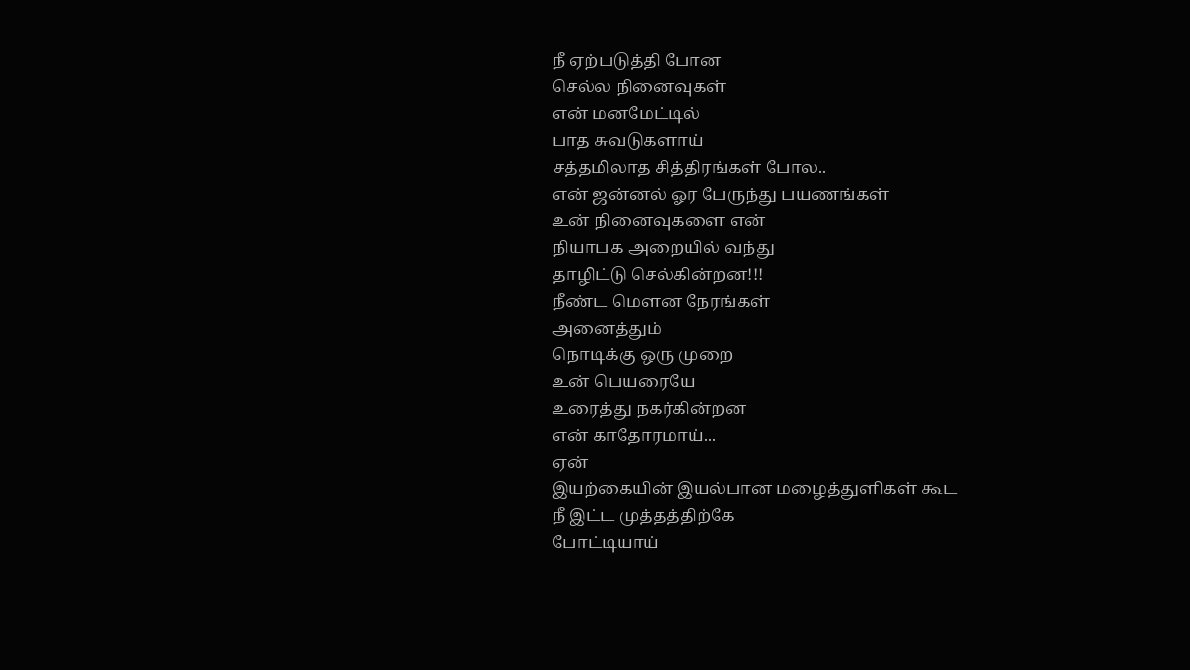நீ ஏற்படுத்தி போன
செல்ல நினைவுகள்
என் மனமேட்டில்
பாத சுவடுகளாய்
சத்தமிலாத சித்திரங்கள் போல..
என் ஜன்னல் ஓர பேருந்து பயணங்கள்
உன் நினைவுகளை என்
நியாபக அறையில் வந்து
தாழிட்டு செல்கின்றன!!!
நீண்ட மௌன நேரங்கள்
அனைத்தும்
நொடிக்கு ஒரு முறை
உன் பெயரையே
உரைத்து நகர்கின்றன
என் காதோரமாய்...
ஏன்
இயற்கையின் இயல்பான மழைத்துளிகள் கூட
நீ இட்ட முத்தத்திற்கே
போட்டியாய்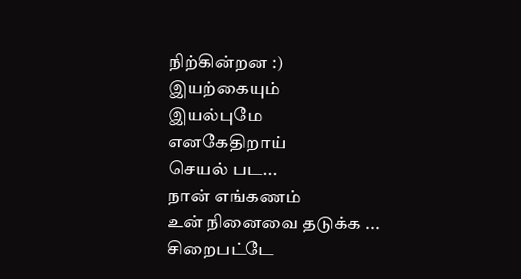நிற்கின்றன :)
இயற்கையும்
இயல்புமே
எனகேதிறாய்
செயல் பட...
நான் எங்கணம்
உன் நினைவை தடுக்க ...
சிறைபட்டே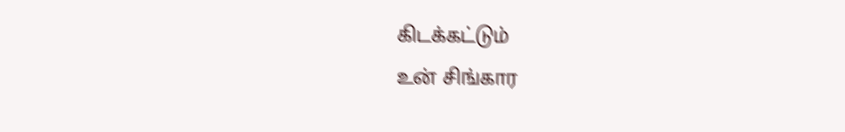கிடக்கட்டும்
உன் சிங்கார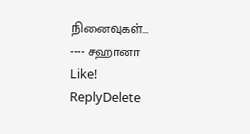நினைவுகள்...
---- சஹானா
Like!
ReplyDelete